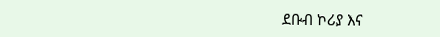ደቡብ ኮሪያ እና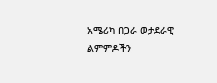አሜሪካ በጋራ ወታደራዊ ልምምዶችን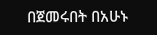በጀመሩበት በአሁኑ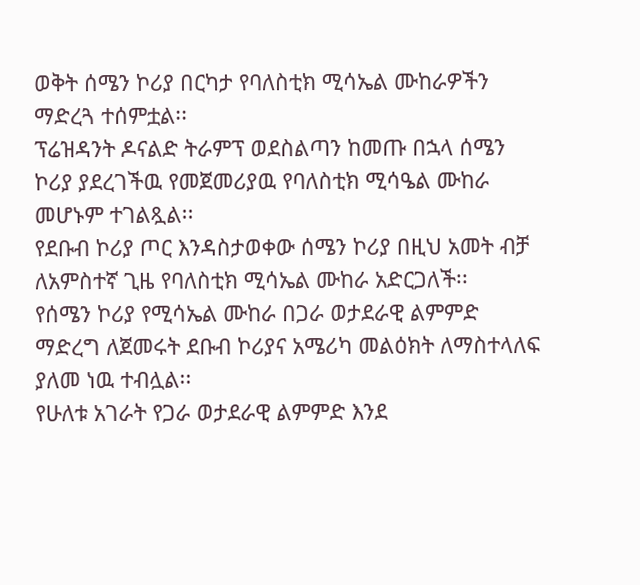ወቅት ሰሜን ኮሪያ በርካታ የባለስቲክ ሚሳኤል ሙከራዎችን ማድረጓ ተሰምቷል፡፡
ፕሬዝዳንት ዶናልድ ትራምፕ ወደስልጣን ከመጡ በኋላ ሰሜን ኮሪያ ያደረገችዉ የመጀመሪያዉ የባለስቲክ ሚሳዔል ሙከራ መሆኑም ተገልጿል፡፡
የደቡብ ኮሪያ ጦር እንዳስታወቀው ሰሜን ኮሪያ በዚህ አመት ብቻ ለአምስተኛ ጊዜ የባለስቲክ ሚሳኤል ሙከራ አድርጋለች፡፡
የሰሜን ኮሪያ የሚሳኤል ሙከራ በጋራ ወታደራዊ ልምምድ ማድረግ ለጀመሩት ደቡብ ኮሪያና አሜሪካ መልዕክት ለማስተላለፍ ያለመ ነዉ ተብሏል፡፡
የሁለቱ አገራት የጋራ ወታደራዊ ልምምድ እንደ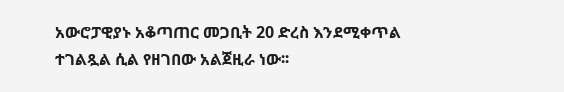አውሮፓዊያኑ አቆጣጠር መጋቢት 20 ድረስ እንደሚቀጥል ተገልጿል ሲል የዘገበው አልጀዚራ ነው፡፡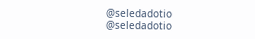@seledadotio
@seledadotio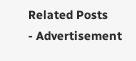Related Posts
- Advertisement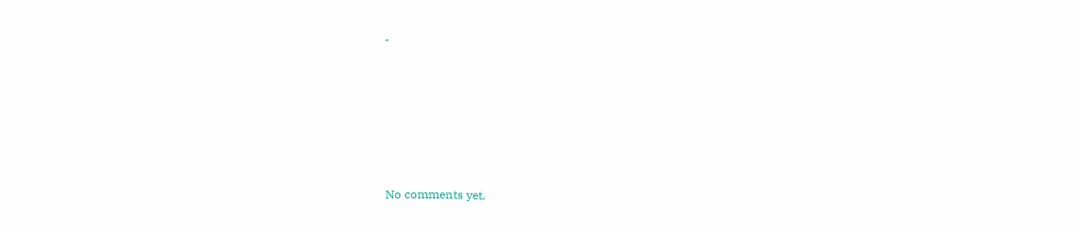-









No comments yet.